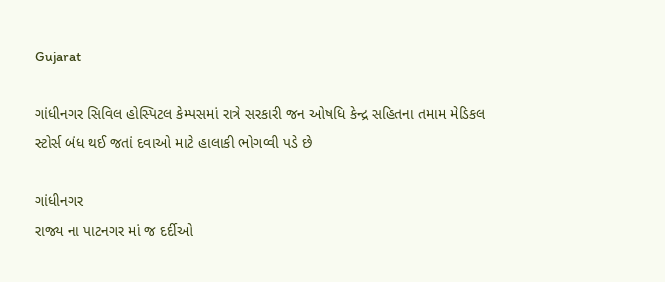Gujarat

ગાંધીનગર સિવિલ હોસ્પિટલ કેમ્પસમાં રાત્રે સરકારી જન ઓષધિ કેન્દ્ર સહિતના તમામ મેડિકલ સ્ટોર્સ બંધ થઈ જતાં દવાઓ માટે હાલાકી ભોગવ્વી પડે છે

ગાંધીનગર
રાજ્ય ના પાટનગર માં જ દર્દીઓ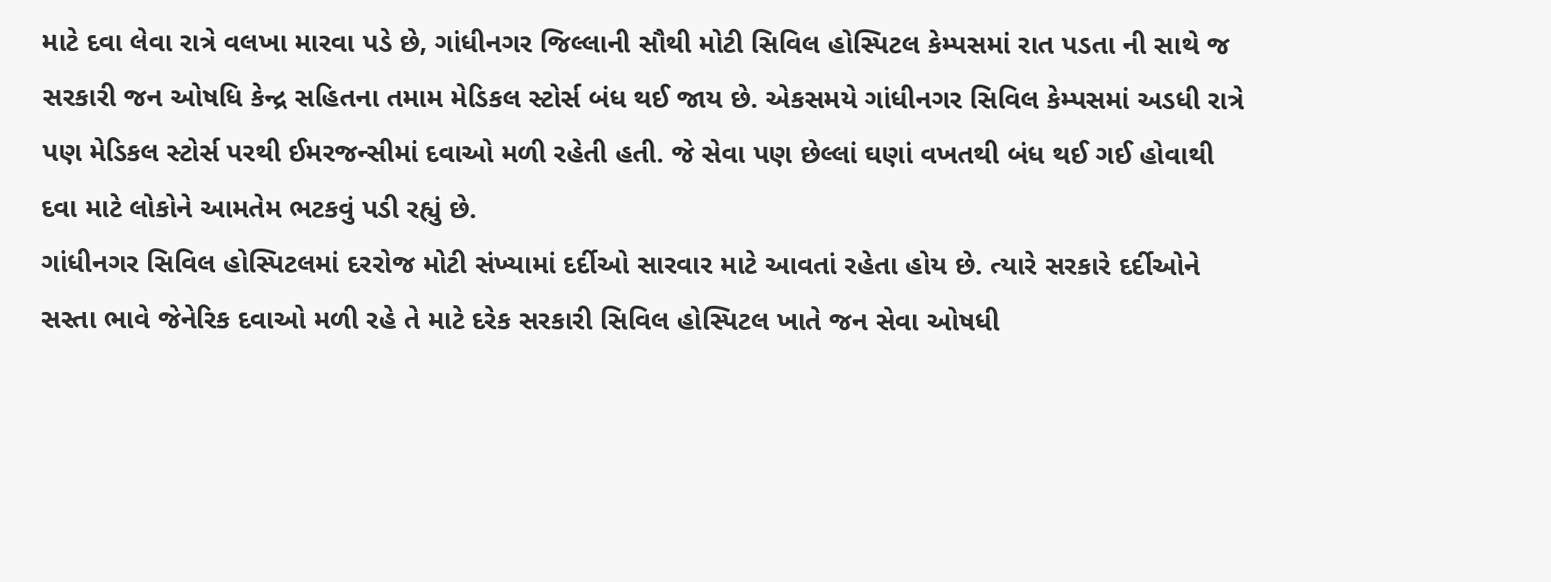માટે દવા લેવા રાત્રે વલખા મારવા પડે છે, ગાંધીનગર જિલ્લાની સૌથી મોટી સિવિલ હોસ્પિટલ કેમ્પસમાં રાત પડતા ની સાથે જ સરકારી જન ઓષધિ કેન્દ્ર સહિતના તમામ મેડિકલ સ્ટોર્સ બંધ થઈ જાય છે. એકસમયે ગાંધીનગર સિવિલ કેમ્પસમાં અડધી રાત્રે પણ મેડિકલ સ્ટોર્સ પરથી ઈમરજન્સીમાં દવાઓ મળી રહેતી હતી. જે સેવા પણ છેલ્લાં ઘણાં વખતથી બંધ થઈ ગઈ હોવાથી દવા માટે લોકોને આમતેમ ભટકવું પડી રહ્યું છે.
ગાંધીનગર સિવિલ હોસ્પિટલમાં દરરોજ મોટી સંખ્યામાં દર્દીઓ સારવાર માટે આવતાં રહેતા હોય છે. ત્યારે સરકારે દર્દીઓને સસ્તા ભાવે જેનેરિક દવાઓ મળી રહે તે માટે દરેક સરકારી સિવિલ હોસ્પિટલ ખાતે જન સેવા ઓષધી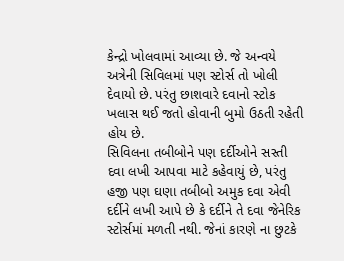કેન્દ્રો ખોલવામાં આવ્યા છે. જે અન્વયે અત્રેની સિવિલમાં પણ સ્ટોર્સ તો ખોલી દેવાયો છે. પરંતુ છાશવારે દવાનો સ્ટોક ખલાસ થઈ જતો હોવાની બુમો ઉઠતી રહેતી હોય છે.
સિવિલના તબીબોને પણ દર્દીઓને સસ્તી દવા લખી આપવા માટે કહેવાયું છે, પરંતુ હજી પણ ઘણા તબીબો અમુક દવા એવી દર્દીને લખી આપે છે કે દર્દીને તે દવા જેનેરિક સ્ટોર્સમાં મળતી નથી. જેનાં કારણે ના છુટકે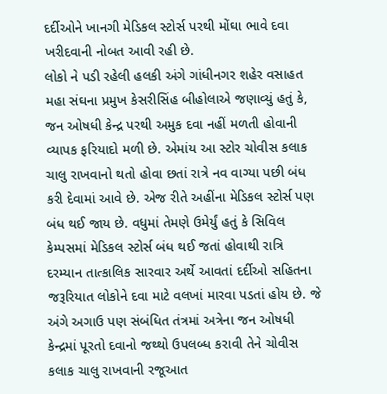દર્દીઓને ખાનગી મેડિકલ સ્ટોર્સ પરથી મોંઘા ભાવે દવા ખરીદવાની નોબત આવી રહી છે.
લોકો ને પડી રહેલી હલકી અંગે ગાંધીનગર શહેર વસાહત મહા સંઘના પ્રમુખ કેસરીસિંહ બીહોલાએ જણાવ્યું હતું કે, જન ઓષધી કેન્દ્ર પરથી અમુક દવા નહીં મળતી હોવાની વ્યાપક ફરિયાદો મળી છે. એમાંય આ સ્ટોર ચોવીસ કલાક ચાલુ રાખવાનો થતો હોવા છતાં રાત્રે નવ વાગ્યા પછી બંધ કરી દેવામાં આવે છે. એજ રીતે અહીંના મેડિકલ સ્ટોર્સ પણ બંધ થઈ જાય છે. વધુમાં તેમણે ઉમેર્યું હતું કે સિવિલ કેમ્પસમાં મેડિકલ સ્ટોર્સ બંધ થઈ જતાં હોવાથી રાત્રિ દરમ્યાન તાત્કાલિક સારવાર અર્થે આવતાં દર્દીઓ સહિતના જરૂરિયાત લોકોને દવા માટે વલખાં મારવા પડતાં હોય છે. જે અંગે અગાઉ પણ સંબંધિત તંત્રમાં અત્રેના જન ઓષધી કેન્દ્રમાં પૂરતો દવાનો જથ્થો ઉપલબ્ધ કરાવી તેને ચોવીસ કલાક ચાલુ રાખવાની રજૂઆત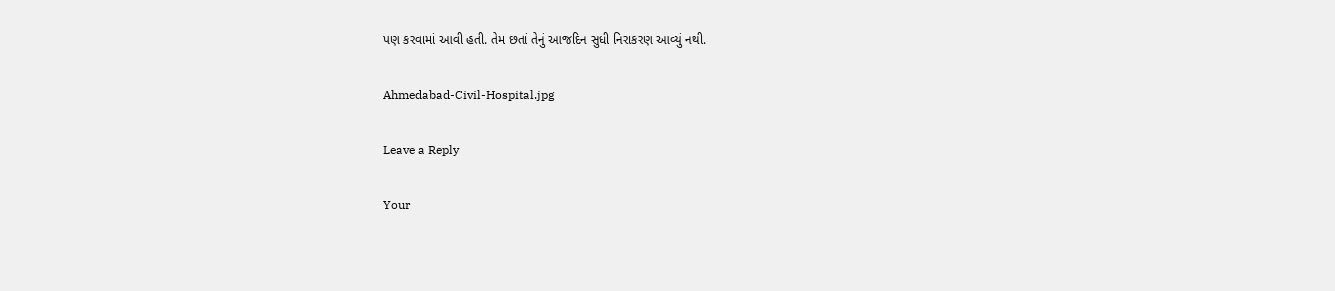પણ કરવામાં આવી હતી. તેમ છતાં તેનું આજદિન સુધી નિરાકરણ આવ્યું નથી.

Ahmedabad-Civil-Hospital.jpg

Leave a Reply

Your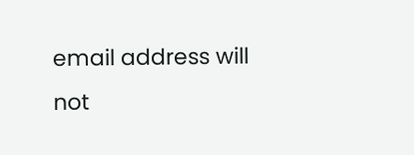email address will not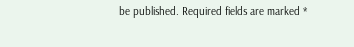be published. Required fields are marked *